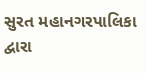સુરત મહાનગરપાલિકા દ્વારા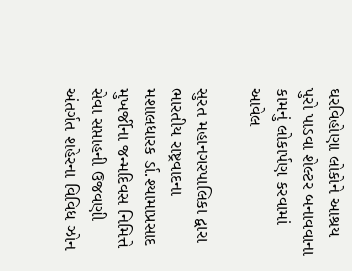ઘરવિહોણા લોકોને આશ્રય પુરો પાડવા શેલ્ટર બનાવવાના કામનું લોકાર્પણ કરવામાં આવેલ

સુરત મહાનગરપાલિકા દ્વારા ભારતીય રાષ્ટ્રવાદના મશાલધારક ર્ડા.શ્યામાપ્રસાદ મુખર્જીના જન્મદિવસ નિમિત્તે સેવા સપ્તાહની ઉજવણી અંતર્ગત શહેરના વિવિધ ઝોન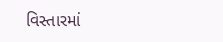વિસ્તારમાં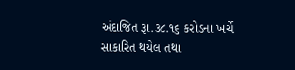અંદાજિત રૂા.૩૮.૧૬ કરોડના ખર્ચે સાકારિત થયેલ તથા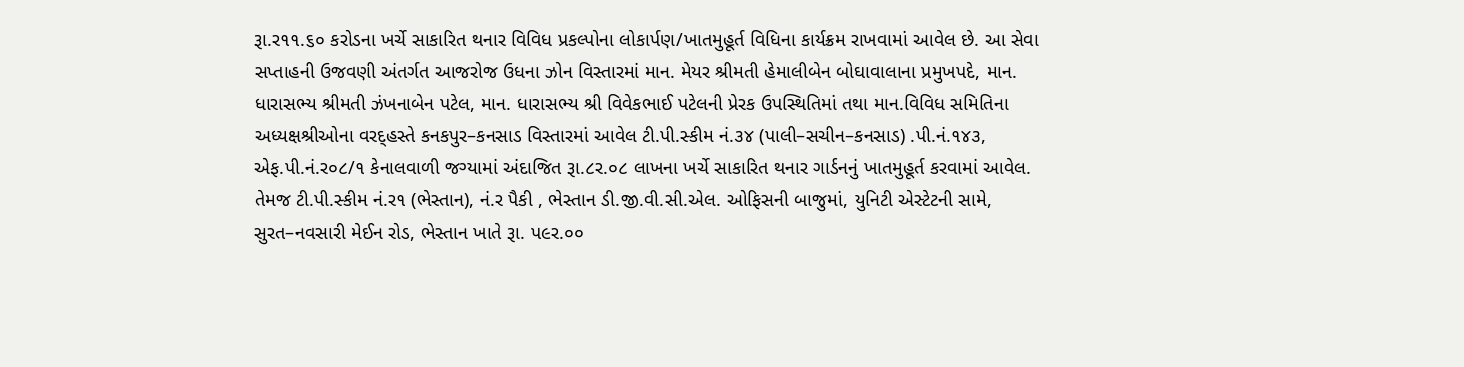રૂા.ર૧૧.૬૦ કરોડના ખર્ચે સાકારિત થનાર વિવિધ પ્રકલ્પોના લોકાર્પણ/ખાતમુહૂર્ત વિધિના કાર્યક્રમ રાખવામાં આવેલ છે. આ સેવા સપ્તાહની ઉજવણી અંતર્ગત આજરોજ ઉધના ઝોન વિસ્તારમાં માન. મેયર શ્રીમતી હેમાલીબેન બોઘાવાલાના પ્રમુખપદે, માન. ધારાસભ્ય શ્રીમતી ઝંખનાબેન પટેલ, માન. ધારાસભ્ય શ્રી વિવેકભાઈ પટેલની પ્રેરક ઉપસ્થિતિમાં તથા માન.વિવિધ સમિતિના અધ્યક્ષશ્રીઓના વરદ્હસ્તે કનકપુર–કનસાડ વિસ્તારમાં આવેલ ટી.પી.સ્કીમ નં.૩૪ (પાલી–સચીન–કનસાડ) .પી.નં.૧૪૩, એફ.પી.નં.ર૦૮/૧ કેનાલવાળી જગ્યામાં અંદાજિત રૂા.૮ર.૦૮ લાખના ખર્ચે સાકારિત થનાર ગાર્ડનનું ખાતમુહૂર્ત કરવામાં આવેલ. તેમજ ટી.પી.સ્કીમ નં.ર૧ (ભેસ્તાન), નં.ર પૈકી , ભેસ્તાન ડી.જી.વી.સી.એલ. ઓફિસની બાજુમાં, યુનિટી એસ્ટેટની સામે, સુરત–નવસારી મેઈન રોડ, ભેસ્તાન ખાતે રૂા. પ૯ર.૦૦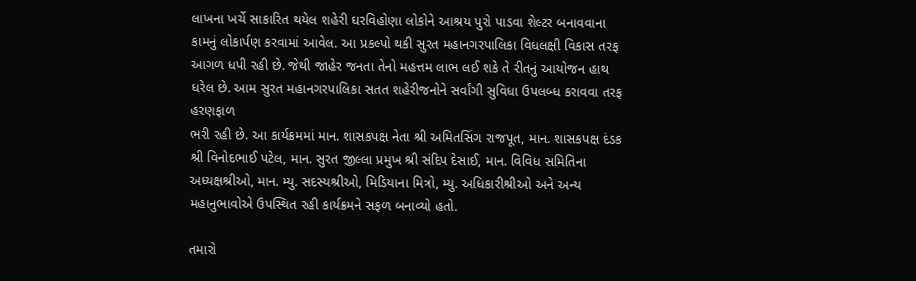લાખના ખર્ચે સાકારિત થયેલ શહેરી ઘરવિહોણા લોકોને આશ્રય પુરો પાડવા શેલ્ટર બનાવવાના કામનું લોકાર્પણ કરવામાં આવેલ. આ પ્રકલ્પો થકી સુરત મહાનગરપાલિકા વિધલક્ષી વિકાસ તરફ આગળ ધપી રહી છે. જેથી જાહેર જનતા તેનો મહત્તમ લાભ લઈ શકે તે રીતનું આયોજન હાથ ધરેલ છે. આમ સુરત મહાનગરપાલિકા સતત શહેરીજનોને સર્વાંગી સુવિધા ઉપલબ્ધ કરાવવા તરફ હરણફાળ
ભરી રહી છે. આ કાર્યક્રમમાં માન. શાસકપક્ષ નેતા શ્રી અમિતસિંગ રાજપૂત, માન. શાસકપક્ષ દંડક શ્રી વિનોદભાઈ પટેલ, માન. સુરત જીલ્લા પ્રમુખ શ્રી સંદિપ દેસાઈ, માન. વિવિધ સમિતિના અધ્યક્ષશ્રીઓ, માન. મ્યુ. સદસ્યશ્રીઓ, મિડિયાના મિત્રો, મ્યુ. અધિકારીશ્રીઓ અને અન્ય મહાનુભાવોએ ઉપસ્થિત રહી કાર્યક્રમને સફળ બનાવ્યો હતો.

તમારો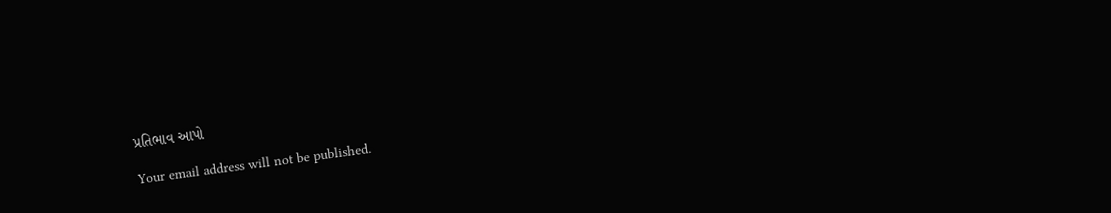પ્રતિભાવ આપો

Your email address will not be published.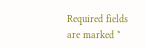Required fields are marked *